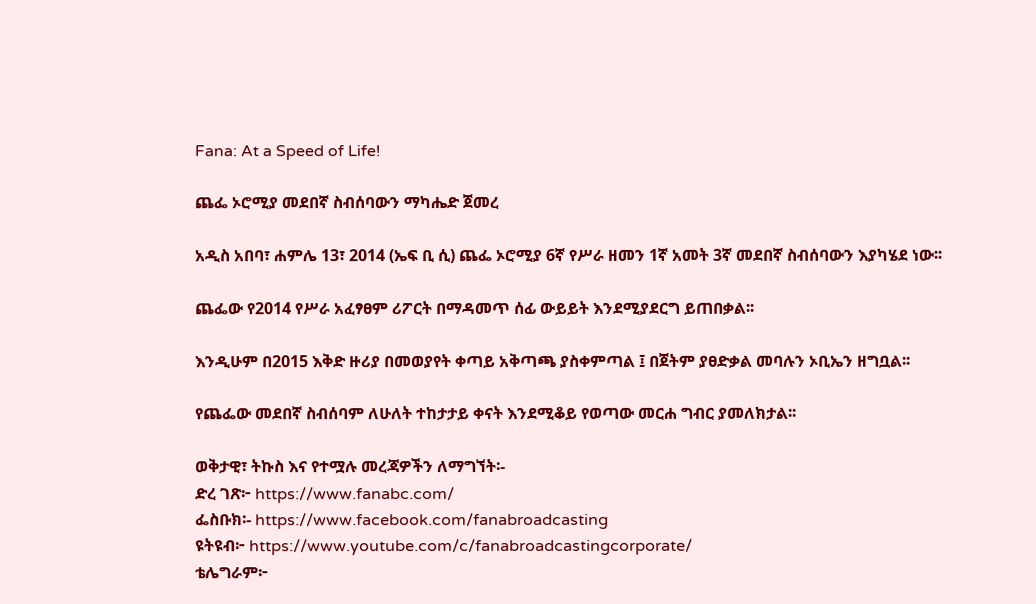Fana: At a Speed of Life!

ጨፌ ኦሮሚያ መደበኛ ስብሰባውን ማካሔድ ጀመረ

አዲስ አበባ፣ ሐምሌ 13፣ 2014 (ኤፍ ቢ ሲ) ጨፌ ኦሮሚያ 6ኛ የሥራ ዘመን 1ኛ አመት 3ኛ መደበኛ ስብሰባውን እያካሄደ ነው፡፡

ጨፌው የ2014 የሥራ አፈፃፀም ሪፖርት በማዳመጥ ሰፊ ውይይት እንደሚያደርግ ይጠበቃል፡፡

እንዲሁም በ2015 እቅድ ዙሪያ በመወያየት ቀጣይ አቅጣጫ ያስቀምጣል ፤ በጀትም ያፀድቃል መባሉን ኦቢኤን ዘግቧል፡፡

የጨፌው መደበኛ ስብሰባም ለሁለት ተከታታይ ቀናት እንደሚቆይ የወጣው መርሐ ግብር ያመለክታል፡፡

ወቅታዊ፣ ትኩስ እና የተሟሉ መረጃዎችን ለማግኘት፡-
ድረ ገጽ፦ https://www.fanabc.com/
ፌስቡክ፡- https://www.facebook.com/fanabroadcasting
ዩትዩብ፦ https://www.youtube.com/c/fanabroadcastingcorporate/
ቴሌግራም፦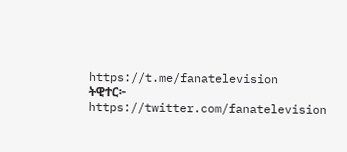https://t.me/fanatelevision
ትዊተር፦ https://twitter.com/fanatelevision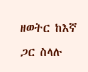ዘወትር ከእኛ ጋር ስላሉ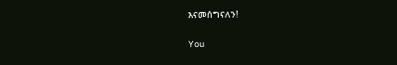እናመሰግናለን!

You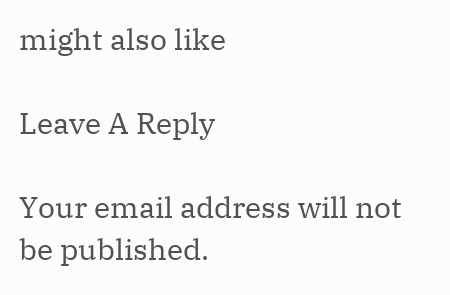might also like

Leave A Reply

Your email address will not be published.